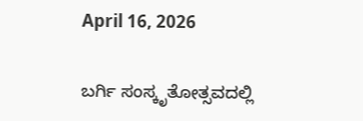April 16, 2026

ಬರ್ಗಿ ಸಂಸ್ಕೃತೋತ್ಸವದಲ್ಲಿ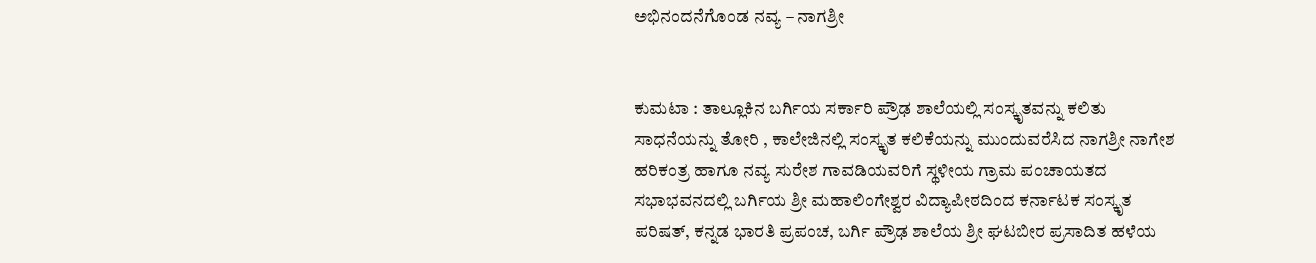ಅಭಿನಂದನೆಗೊಂಡ ನವ್ಯ – ನಾಗಶ್ರೀ


ಕುಮಟಾ : ತಾಲ್ಲೂಕಿನ ಬರ್ಗಿಯ ಸರ್ಕಾರಿ ಪ್ರೌಢ ಶಾಲೆಯಲ್ಲಿ ಸಂಸ್ಕೃತವನ್ನು ಕಲಿತು ಸಾಧನೆಯನ್ನು ತೋರಿ , ಕಾಲೇಜಿನಲ್ಲಿ ಸಂಸ್ಕೃತ ಕಲಿಕೆಯನ್ನು ಮುಂದುವರೆಸಿದ ನಾಗಶ್ರೀ ನಾಗೇಶ ಹರಿಕಂತ್ರ ಹಾಗೂ ನವ್ಯ ಸುರೇಶ ಗಾವಡಿಯವರಿಗೆ ಸ್ಥಳೀಯ ಗ್ರಾಮ ಪಂಚಾಯತದ ಸಭಾಭವನದಲ್ಲಿ ಬರ್ಗಿಯ ಶ್ರೀ ಮಹಾಲಿಂಗೇಶ್ವರ ವಿದ್ಯಾಪೀಠದಿಂದ ಕರ್ನಾಟಕ ಸಂಸ್ಕೃತ ಪರಿಷತ್, ಕನ್ನಡ ಭಾರತಿ ಪ್ರಪಂಚ, ಬರ್ಗಿ ಪ್ರೌಢ ಶಾಲೆಯ ಶ್ರೀ ಘಟಬೀರ ಪ್ರಸಾದಿತ ಹಳೆಯ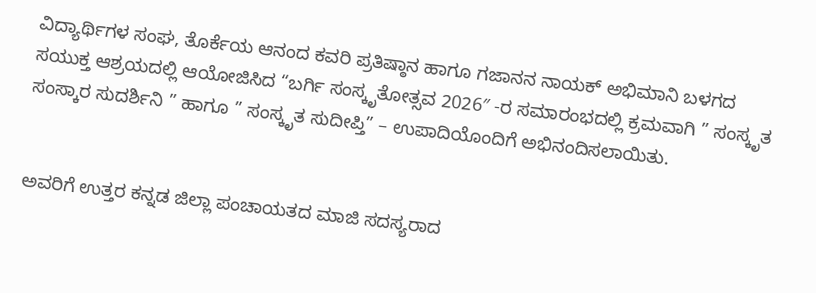ವಿದ್ಯಾರ್ಥಿಗಳ ಸಂಘ, ತೊರ್ಕೆಯ ಆನಂದ ಕವರಿ ಪ್ರತಿಷ್ಠಾನ ಹಾಗೂ ಗಜಾನನ ನಾಯಕ್ ಅಭಿಮಾನಿ ಬಳಗದ ಸಯುಕ್ತ ಆಶ್ರಯದಲ್ಲಿ ಆಯೋಜಿಸಿದ “ಬರ್ಗಿ ಸಂಸ್ಕೃತೋತ್ಸವ 2026″ -ರ ಸಮಾರಂಭದಲ್ಲಿ ಕ್ರಮವಾಗಿ ” ಸಂಸ್ಕೃತ ಸಂಸ್ಕಾರ ಸುದರ್ಶಿನಿ ” ಹಾಗೂ ” ಸಂಸ್ಕೃತ ಸುದೀಪ್ತಿ” – ಉಪಾದಿಯೊಂದಿಗೆ ಅಭಿನಂದಿಸಲಾಯಿತು.


ಅವರಿಗೆ ಉತ್ತರ ಕನ್ನಡ ಜಿಲ್ಲಾ ಪಂಚಾಯತದ ಮಾಜಿ ಸದಸ್ಯರಾದ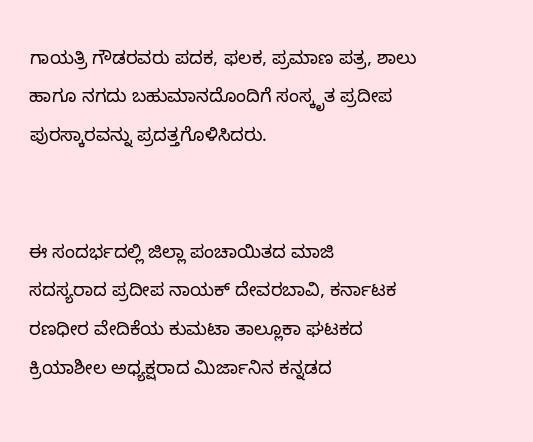ಗಾಯತ್ರಿ ಗೌಡರವರು ಪದಕ, ಫಲಕ, ಪ್ರಮಾಣ ಪತ್ರ, ಶಾಲು ಹಾಗೂ ನಗದು ಬಹುಮಾನದೊಂದಿಗೆ ಸಂಸ್ಕೃತ ಪ್ರದೀಪ ಪುರಸ್ಕಾರವನ್ನು ಪ್ರದತ್ತಗೊಳಿಸಿದರು.


ಈ ಸಂದರ್ಭದಲ್ಲಿ ಜಿಲ್ಲಾ ಪಂಚಾಯಿತದ ಮಾಜಿ  ಸದಸ್ಯರಾದ ಪ್ರದೀಪ ನಾಯಕ್ ದೇವರಬಾವಿ, ಕರ್ನಾಟಕ ರಣಧೀರ ವೇದಿಕೆಯ ಕುಮಟಾ ತಾಲ್ಲೂಕಾ ಘಟಕದ ಕ್ರಿಯಾಶೀಲ ಅಧ್ಯಕ್ಷರಾದ ಮಿರ್ಜಾನಿನ ಕನ್ನಡದ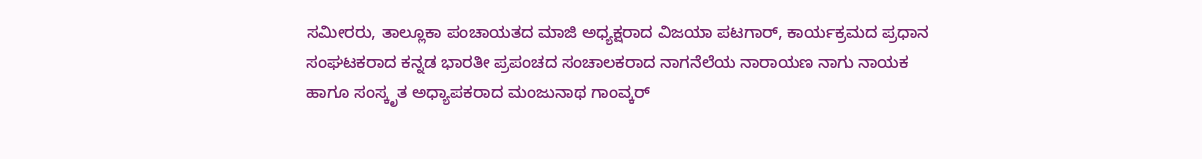ಸಮೀರರು, ತಾಲ್ಲೂಕಾ ಪಂಚಾಯತದ ಮಾಜಿ ಅಧ್ಯಕ್ಷರಾದ ವಿಜಯಾ ಪಟಗಾರ್, ಕಾರ್ಯಕ್ರಮದ ಪ್ರಧಾನ ಸಂಘಟಕರಾದ ಕನ್ನಡ ಭಾರತೀ ಪ್ರಪಂಚದ ಸಂಚಾಲಕರಾದ ನಾಗನೆಲೆಯ ನಾರಾಯಣ ನಾಗು ನಾಯಕ ಹಾಗೂ ಸಂಸ್ಕೃತ ಅಧ್ಯಾಪಕರಾದ ಮಂಜುನಾಥ ಗಾಂವ್ಕರ್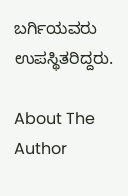ಬರ್ಗಿಯವರು ಉಪಸ್ಥಿತರಿದ್ದರು.

About The Author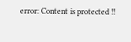error: Content is protected !!